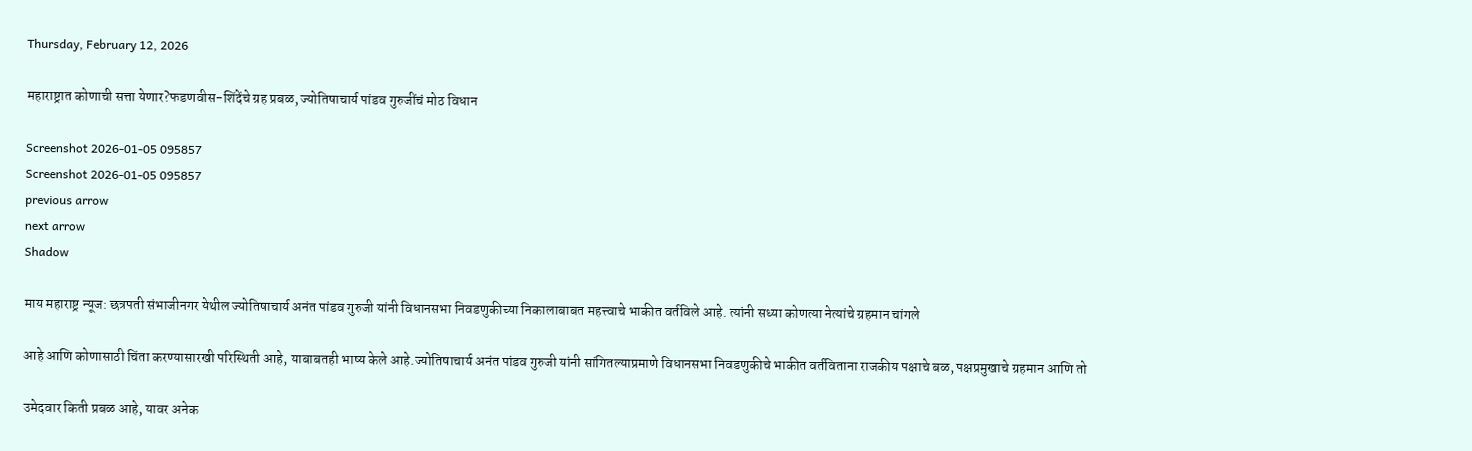Thursday, February 12, 2026

महाराष्ट्रात कोणाची सत्ता येणार?फडणवीस-शिंदेंचे ग्रह प्रबळ, ज्योतिषाचार्य पांडव गुरुजींचं मोठ विधान

Screenshot 2026-01-05 095857
Screenshot 2026-01-05 095857
previous arrow
next arrow
Shadow

माय महाराष्ट्र न्यूज: छत्रपती संभाजीनगर येथील ज्योतिषाचार्य अनंत पांडव गुरुजी यांनी विधानसभा निवडणुकीच्या निकालाबाबत महत्त्वाचे भाकीत वर्तविले आहे. त्यांनी सध्या कोणत्या नेत्यांचे ग्रहमान चांगले

आहे आणि कोणासाठी चिंता करण्यासारखी परिस्थिती आहे, याबाबतही भाष्य केले आहे.ज्योतिषाचार्य अनंत पांडव गुरुजी यांनी सांगितल्याप्रमाणे विधानसभा निवडणुकीचे भाकीत वर्तविताना राजकीय पक्षाचे बळ, पक्षप्रमुखाचे ग्रहमान आणि तो

उमेदवार किती प्रबळ आहे, यावर अनेक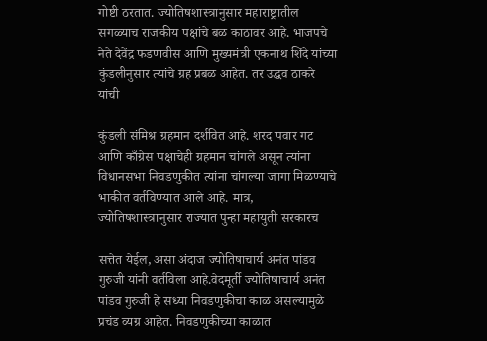गोष्टी ठरतात. ज्योतिषशास्त्रानुसार महाराष्ट्रातील सगळ्याच राजकीय पक्षांचे बळ काठावर आहे. भाजपचे नेते देवेंद्र फडणवीस आणि मुख्यमंत्री एकनाथ शिंदे यांच्या कुंडलीनुसार त्यांचे ग्रह प्रबळ आहेत. तर उद्धव ठाकरे यांची

कुंडली संमिश्र ग्रहमान दर्शवित आहे. शरद पवार गट आणि काँग्रेस पक्षाचेही ग्रहमान चांगले असून त्यांना विधानसभा निवडणुकीत त्यांना चांगल्या जागा मिळण्याचे भाकीत वर्तविण्यात आले आहे. मात्र, ज्योतिषशास्त्रानुसार राज्यात पुन्हा महायुती सरकारच

सत्तेत येईल, असा अंदाज ज्योतिषाचार्य अनंत पांडव गुरुजी यांनी वर्तविला आहे.वेदमूर्ती ज्योतिषाचार्य अनंत पांडव गुरुजी हे सध्या निवडणुकीचा काळ असल्यामुळे प्रचंड व्यग्र आहेत. निवडणुकीच्या काळात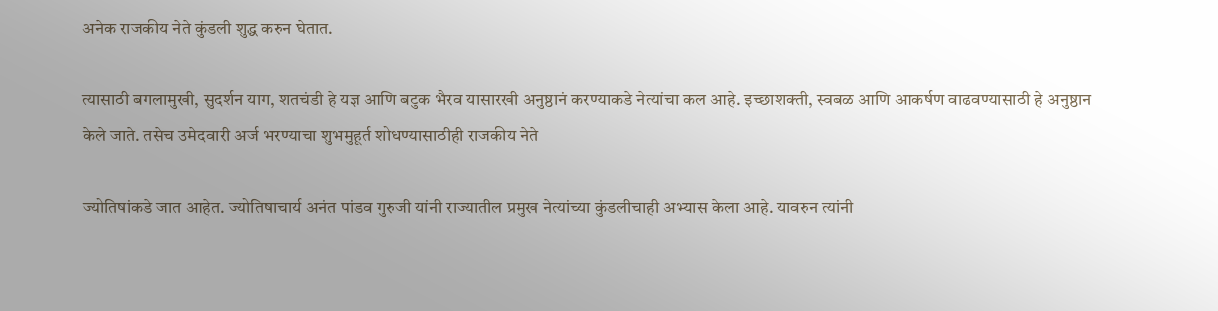अनेक राजकीय नेते कुंडली शुद्ध करुन घेतात.

त्यासाठी बगलामुखी, सुदर्शन याग, शतचंडी हे यज्ञ आणि बटुक भैरव यासारखी अनुष्ठानं करण्याकडे नेत्यांचा कल आहे. इच्छाशक्ती, स्वबळ आणि आकर्षण वाढवण्यासाठी हे अनुष्ठान केले जाते. तसेच उमेदवारी अर्ज भरण्याचा शुभमुहूर्त शोधण्यासाठीही राजकीय नेते

ज्योतिषांकडे जात आहेत. ज्योतिषाचार्य अनंत पांडव गुरुजी यांनी राज्यातील प्रमुख नेत्यांच्या कुंडलीचाही अभ्यास केला आहे. यावरुन त्यांनी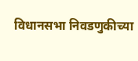विधानसभा निवडणुकीच्या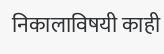निकालाविषयी काही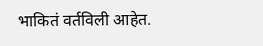भाकितं वर्तविली आहेत.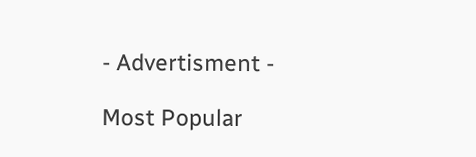- Advertisment -

Most Popular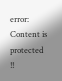error: Content is protected !!